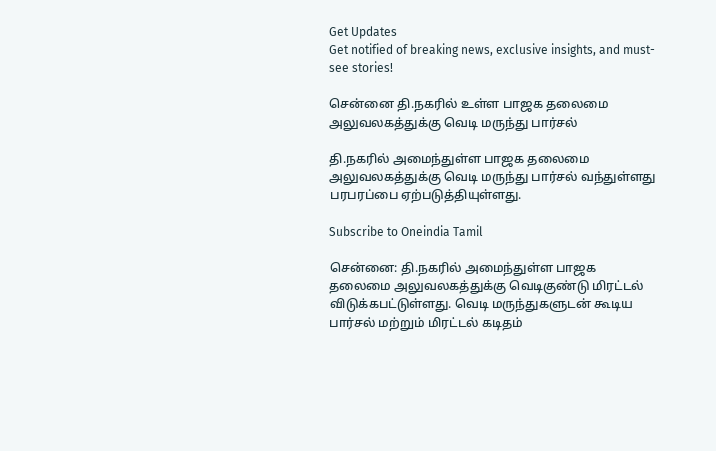Get Updates
Get notified of breaking news, exclusive insights, and must-see stories!

சென்னை தி.நகரில் உள்ள பாஜக தலைமை அலுவலகத்துக்கு வெடி மருந்து பார்சல்

தி.நகரில் அமைந்துள்ள பாஜக தலைமை அலுவலகத்துக்கு வெடி மருந்து பார்சல் வந்துள்ளது பரபரப்பை ஏற்படுத்தியுள்ளது.

Subscribe to Oneindia Tamil

சென்னை: தி.நகரில் அமைந்துள்ள பாஜக தலைமை அலுவலகத்துக்கு வெடிகுண்டு மிரட்டல் விடுக்கபட்டுள்ளது. வெடி மருந்துகளுடன் கூடிய பார்சல் மற்றும் மிரட்டல் கடிதம்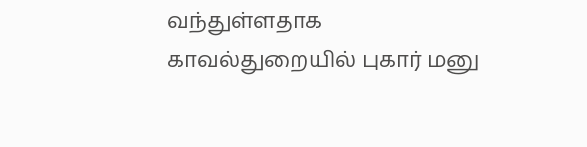வந்துள்ளதாக காவல்துறையில் புகார் மனு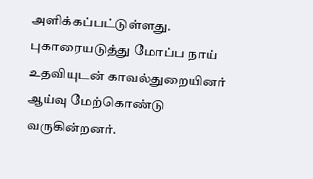அளிக்கப்பட்டுள்ளது. புகாரையடுத்து மோப்ப நாய் உதவியுடன் காவல்துறையினர் ஆய்வு மேற்கொண்டு வருகின்றனர்.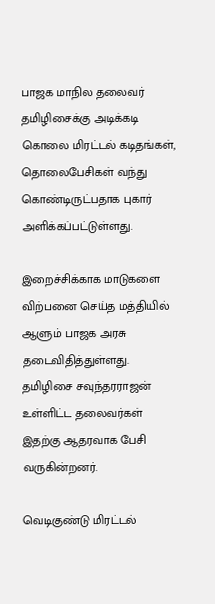பாஜக மாநில தலைவர் தமிழிசைக்கு அடிக்கடி கொலை மிரட்டல் கடிதங்கள், தொலைபேசிகள் வந்து கொண்டிருட்பதாக புகார் அளிக்கப்பட்டுள்ளது.

இறைச்சிக்காக மாடுகளை விற்பனை செய்த மத்தியில் ஆளும் பாஜக அரசு தடைவிதித்துள்ளது. தமிழிசை சவுந்தரராஜன் உள்ளிட்ட தலைவர்கள் இதற்கு ஆதரவாக பேசி வருகின்றனர்.

வெடிகுண்டு மிரட்டல்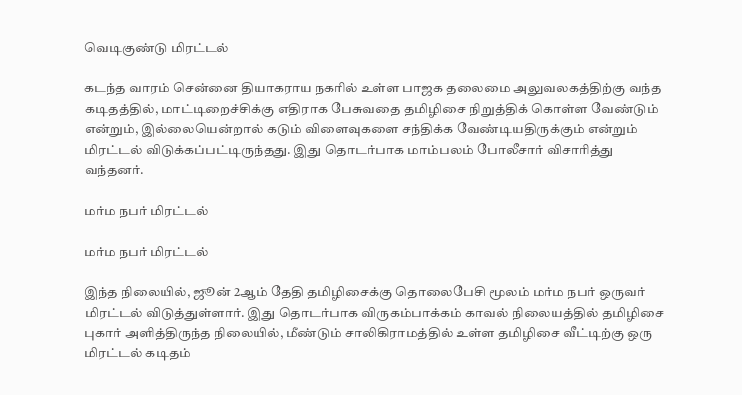வெடிகுண்டு மிரட்டல்

கடந்த வாரம் சென்னை தியாகராய நகரில் உள்ள பாஜக தலைமை அலுவலகத்திற்கு வந்த கடிதத்தில், மாட்டிறைச்சிக்கு எதிராக பேசுவதை தமிழிசை நிறுத்திக் கொள்ள வேண்டும் என்றும், இல்லையென்றால் கடும் விளைவுகளை சந்திக்க வேண்டியதிருக்கும் என்றும் மிரட்டல் விடுக்கப்பட்டிருந்தது. இது தொடர்பாக மாம்பலம் போலீசார் விசாரித்து வந்தனர்.

மர்ம நபர் மிரட்டல்

மர்ம நபர் மிரட்டல்

இந்த நிலையில், ஜூன் 2ஆம் தேதி தமிழிசைக்கு தொலைபேசி மூலம் மர்ம நபர் ஒருவர் மிரட்டல் விடுத்துள்ளார். இது தொடர்பாக விருகம்பாக்கம் காவல் நிலையத்தில் தமிழிசை புகார் அளித்திருந்த நிலையில், மீண்டும் சாலிகிராமத்தில் உள்ள தமிழிசை வீட்டிற்கு ஒரு மிரட்டல் கடிதம்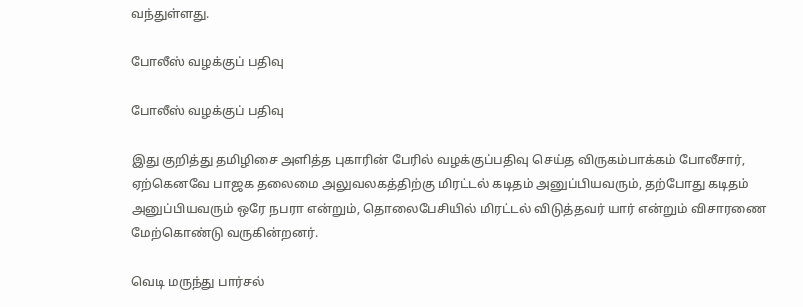வந்துள்ளது.

போலீஸ் வழக்குப் பதிவு

போலீஸ் வழக்குப் பதிவு

இது குறித்து தமிழிசை அளித்த புகாரின் பேரில் வழக்குப்பதிவு செய்த விருகம்பாக்கம் போலீசார், ஏற்கெனவே பாஜக தலைமை அலுவலகத்திற்கு மிரட்டல் கடிதம் அனுப்பியவரும், தற்போது கடிதம் அனுப்பியவரும் ஒரே நபரா என்றும், தொலைபேசியில் மிரட்டல் விடுத்தவர் யார் என்றும் விசாரணை மேற்கொண்டு வருகின்றனர்.

வெடி மருந்து பார்சல்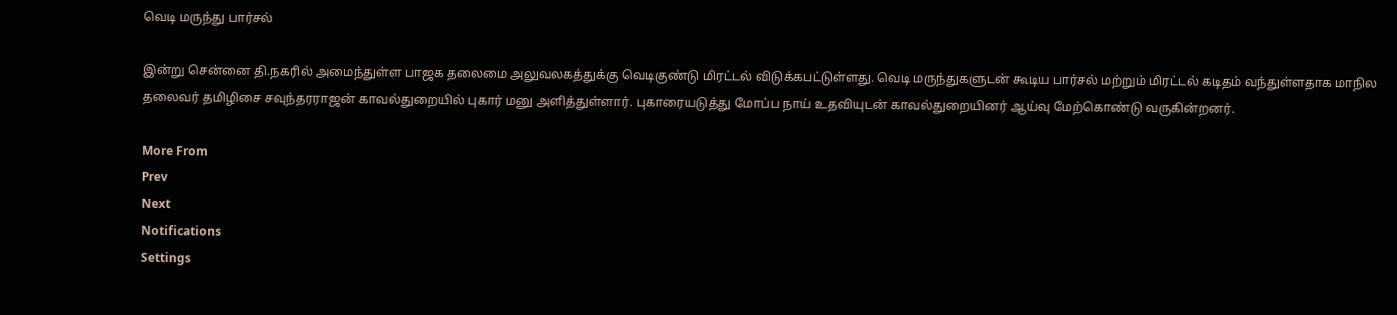வெடி மருந்து பார்சல்

இன்று சென்னை தி.நகரில் அமைந்துள்ள பாஜக தலைமை அலுவலகத்துக்கு வெடிகுண்டு மிரட்டல் விடுக்கபட்டுள்ளது. வெடி மருந்துகளுடன் கூடிய பார்சல் மற்றும் மிரட்டல் கடிதம் வந்துள்ளதாக மாநில தலைவர் தமிழிசை சவுந்தரராஜன் காவல்துறையில் புகார் மனு அளித்துள்ளார். புகாரையடுத்து மோப்ப நாய் உதவியுடன் காவல்துறையினர் ஆய்வு மேற்கொண்டு வருகின்றனர்.

More From
Prev
Next
Notifications
Settings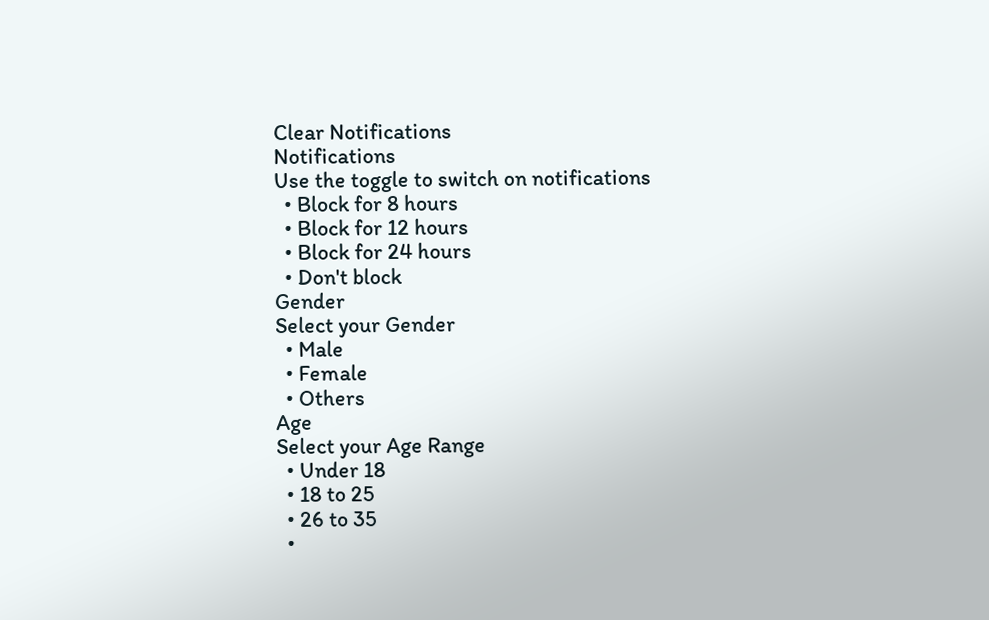Clear Notifications
Notifications
Use the toggle to switch on notifications
  • Block for 8 hours
  • Block for 12 hours
  • Block for 24 hours
  • Don't block
Gender
Select your Gender
  • Male
  • Female
  • Others
Age
Select your Age Range
  • Under 18
  • 18 to 25
  • 26 to 35
  •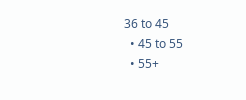36 to 45
  • 45 to 55
  • 55+